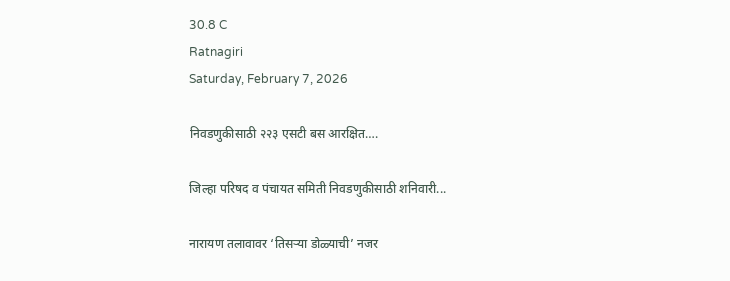30.8 C
Ratnagiri
Saturday, February 7, 2026

निवडणुकीसाठी २२३ एसटी बस आरक्षित….

जिल्हा परिषद व पंचायत समिती निवडणुकीसाठी शनिवारी...

नारायण तलावावर ‘तिसऱ्या डोळ्याची’ नजर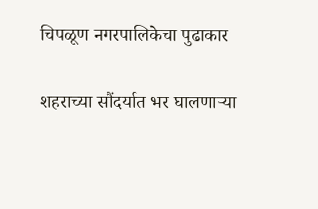चिपळूण नगरपालिकेचा पुढाकार

शहराच्या सौंदर्यात भर घालणाऱ्या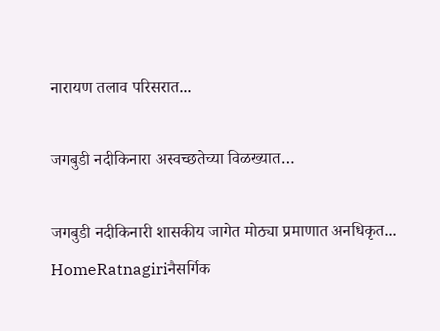नारायण तलाव परिसरात...

जगबुडी नदीकिनारा अस्वच्छतेच्या विळख्यात…

जगबुडी नदीकिनारी शासकीय जागेत मोठ्या प्रमाणात अनधिकृत...
HomeRatnagiriनैसर्गिक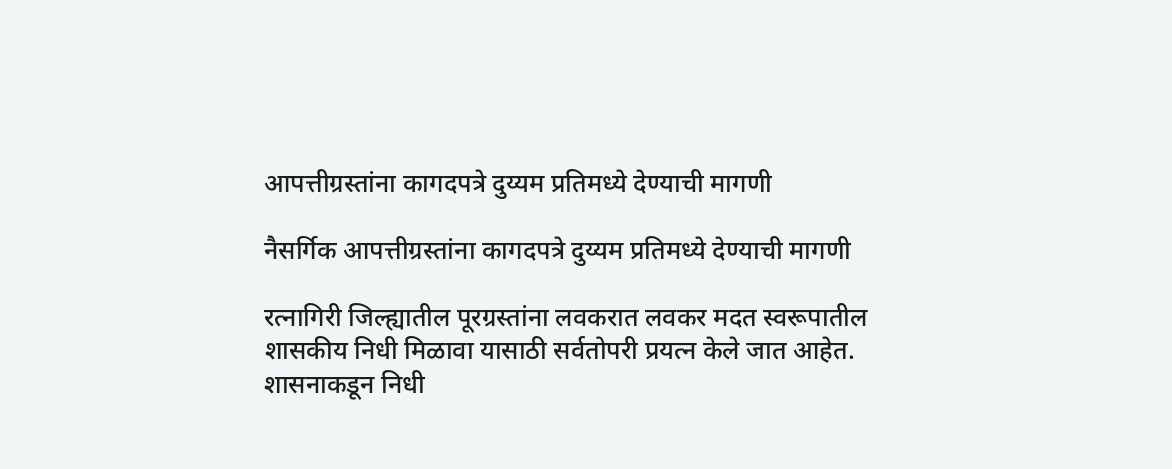आपत्तीग्रस्तांना कागदपत्रे दुय्यम प्रतिमध्ये देण्याची मागणी

नैसर्गिक आपत्तीग्रस्तांना कागदपत्रे दुय्यम प्रतिमध्ये देण्याची मागणी

रत्नागिरी जिल्ह्यातील पूरग्रस्तांना लवकरात लवकर मदत स्वरूपातील शासकीय निधी मिळावा यासाठी सर्वतोपरी प्रयत्न केले जात आहेत. शासनाकडून निधी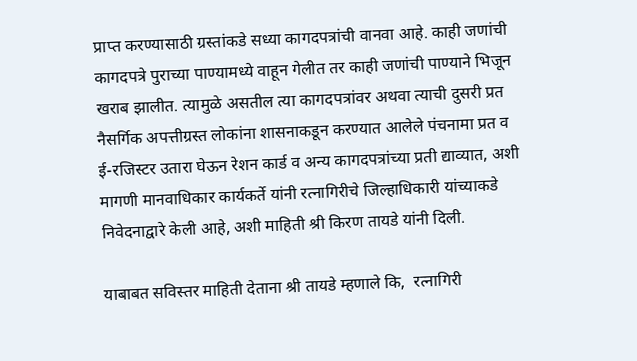प्राप्त करण्यासाठी ग्रस्तांकडे सध्या कागदपत्रांची वानवा आहे. काही जणांची कागदपत्रे पुराच्या पाण्यामध्ये वाहून गेलीत तर काही जणांची पाण्याने भिजून खराब झालीत. त्यामुळे असतील त्या कागदपत्रांवर अथवा त्याची दुसरी प्रत नैसर्गिक अपत्तीग्रस्त लोकांना शासनाकडून करण्यात आलेले पंचनामा प्रत व ई-रजिस्टर उतारा घेऊन रेशन कार्ड व अन्य कागदपत्रांच्या प्रती द्याव्यात, अशी मागणी मानवाधिकार कार्यकर्ते यांनी रत्नागिरीचे जिल्हाधिकारी यांच्याकडे निवेदनाद्वारे केली आहे, अशी माहिती श्री किरण तायडे यांनी दिली.

याबाबत सविस्तर माहिती देताना श्री तायडे म्हणाले कि,  रत्नागिरी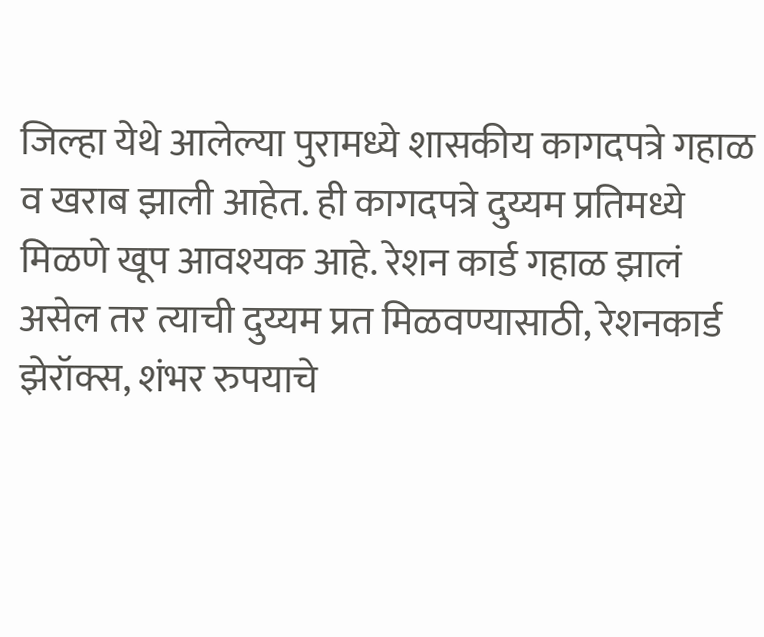जिल्हा येथे आलेल्या पुरामध्ये शासकीय कागदपत्रे गहाळ व खराब झाली आहेत. ही कागदपत्रे दुय्यम प्रतिमध्ये मिळणे खूप आवश्यक आहे. रेशन कार्ड गहाळ झालं असेल तर त्याची दुय्यम प्रत मिळवण्यासाठी, रेशनकार्ड झेरॉक्स, शंभर रुपयाचे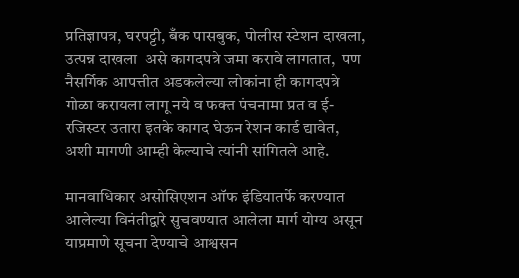प्रतिज्ञापत्र, घरपट्टी, बँक पासबुक, पोलीस स्टेशन दाखला, उत्पन्न दाखला  असे कागदपत्रे जमा करावे लागतात,  पण नैसर्गिक आपत्तीत अडकलेल्या लोकांना ही कागदपत्रे गोळा करायला लागू नये व फक्त पंचनामा प्रत व ई-रजिस्टर उतारा इतके कागद घेऊन रेशन कार्ड द्यावेत,  अशी मागणी आम्ही केल्याचे त्यांनी सांगितले आहे.

मानवाधिकार असोसिएशन ऑफ इंडियातर्फे करण्यात आलेल्या विनंतीद्वारे सुचवण्यात आलेला मार्ग योग्य असून याप्रमाणे सूचना देण्याचे आश्वसन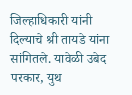जिल्हाधिकारी यांनी दिल्याचे श्री तायडे यांना सांगितले. यावेळी उबेद परकार, युथ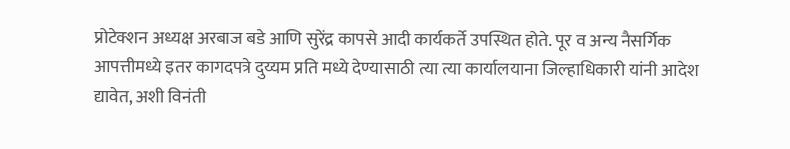प्रोटेक्शन अध्यक्ष अरबाज बडे आणि सुरेंद्र कापसे आदी कार्यकर्ते उपस्थित होते. पूर व अन्य नैसर्गिक आपत्तीमध्ये इतर कागदपत्रे दुय्यम प्रति मध्ये देण्यासाठी त्या त्या कार्यालयाना जिल्हाधिकारी यांनी आदेश द्यावेत, अशी विनंती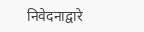निवेदनाद्वारे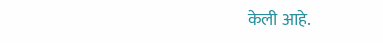केली आहे.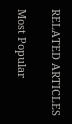RELATED ARTICLES

Most Popular